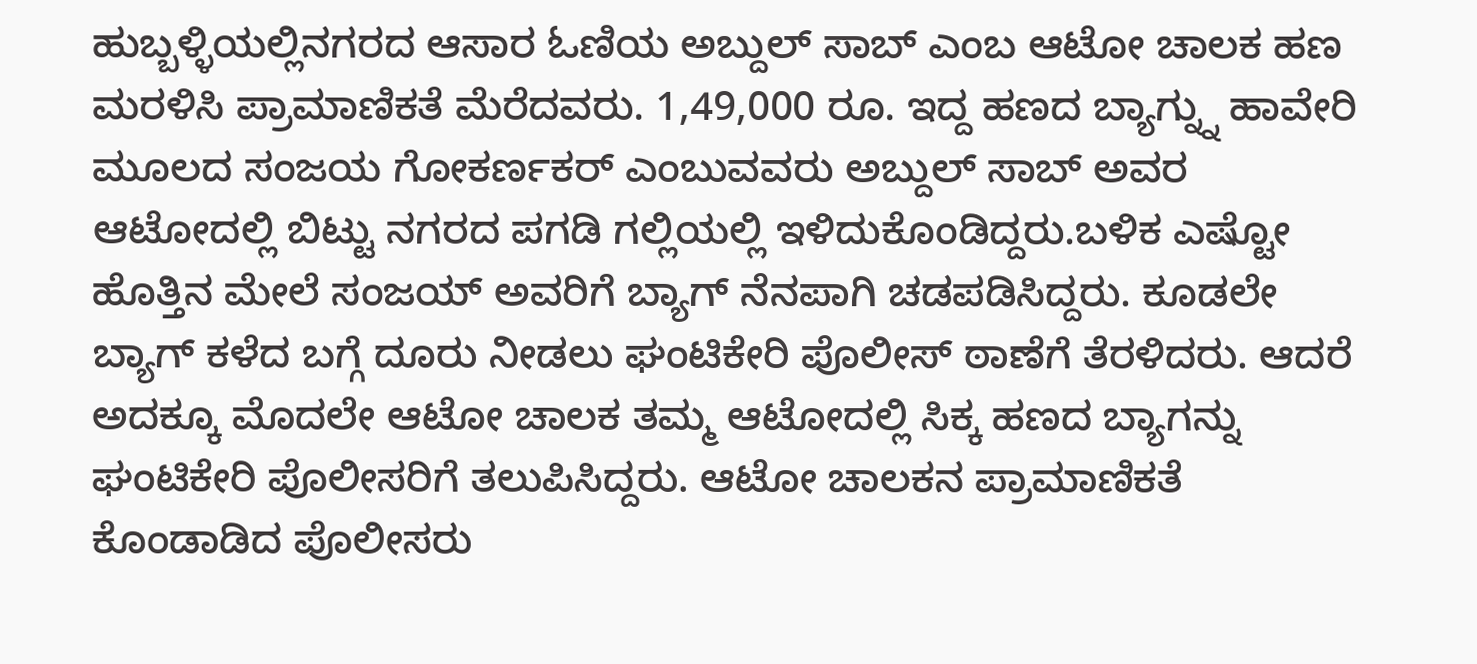ಹುಬ್ಬಳ್ಳಿಯಲ್ಲಿನಗರದ ಆಸಾರ ಓಣಿಯ ಅಬ್ದುಲ್ ಸಾಬ್ ಎಂಬ ಆಟೋ ಚಾಲಕ ಹಣ ಮರಳಿಸಿ ಪ್ರಾಮಾಣಿಕತೆ ಮೆರೆದವರು. 1,49,000 ರೂ. ಇದ್ದ ಹಣದ ಬ್ಯಾಗ್ನ್ನು ಹಾವೇರಿ ಮೂಲದ ಸಂಜಯ ಗೋಕರ್ಣಕರ್ ಎಂಬುವವರು ಅಬ್ದುಲ್ ಸಾಬ್ ಅವರ ಆಟೋದಲ್ಲಿ ಬಿಟ್ಟು ನಗರದ ಪಗಡಿ ಗಲ್ಲಿಯಲ್ಲಿ ಇಳಿದುಕೊಂಡಿದ್ದರು.ಬಳಿಕ ಎಷ್ಟೋ ಹೊತ್ತಿನ ಮೇಲೆ ಸಂಜಯ್ ಅವರಿಗೆ ಬ್ಯಾಗ್ ನೆನಪಾಗಿ ಚಡಪಡಿಸಿದ್ದರು. ಕೂಡಲೇ ಬ್ಯಾಗ್ ಕಳೆದ ಬಗ್ಗೆ ದೂರು ನೀಡಲು ಘಂಟಿಕೇರಿ ಪೊಲೀಸ್ ಠಾಣೆಗೆ ತೆರಳಿದರು. ಆದರೆ ಅದಕ್ಕೂ ಮೊದಲೇ ಆಟೋ ಚಾಲಕ ತಮ್ಮ ಆಟೋದಲ್ಲಿ ಸಿಕ್ಕ ಹಣದ ಬ್ಯಾಗನ್ನು ಘಂಟಿಕೇರಿ ಪೊಲೀಸರಿಗೆ ತಲುಪಿಸಿದ್ದರು. ಆಟೋ ಚಾಲಕನ ಪ್ರಾಮಾಣಿಕತೆ ಕೊಂಡಾಡಿದ ಪೊಲೀಸರು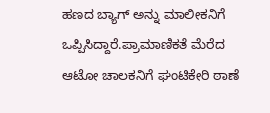ಹಣದ ಬ್ಯಾಗ್ ಅನ್ನು ಮಾಲೀಕನಿಗೆ ಒಪ್ಪಿಸಿದ್ದಾರೆ.ಪ್ರಾಮಾಣಿಕತೆ ಮೆರೆದ ಆಟೋ ಚಾಲಕನಿಗೆ ಘಂಟಿಕೇರಿ ಠಾಣೆ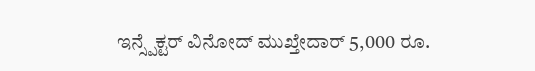ಇನ್ಸ್ಪೆಕ್ಟರ್ ವಿನೋದ್ ಮುಖ್ತೇದಾರ್ 5,000 ರೂ.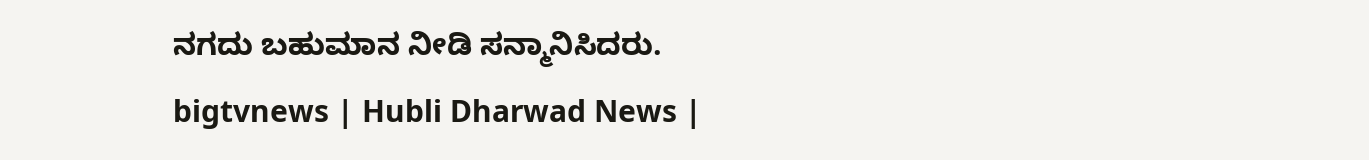ನಗದು ಬಹುಮಾನ ನೀಡಿ ಸನ್ಮಾನಿಸಿದರು.
bigtvnews | Hubli Dharwad News |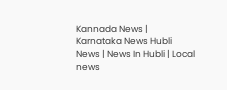Kannada News | Karnataka News Hubli News | News In Hubli | Local news